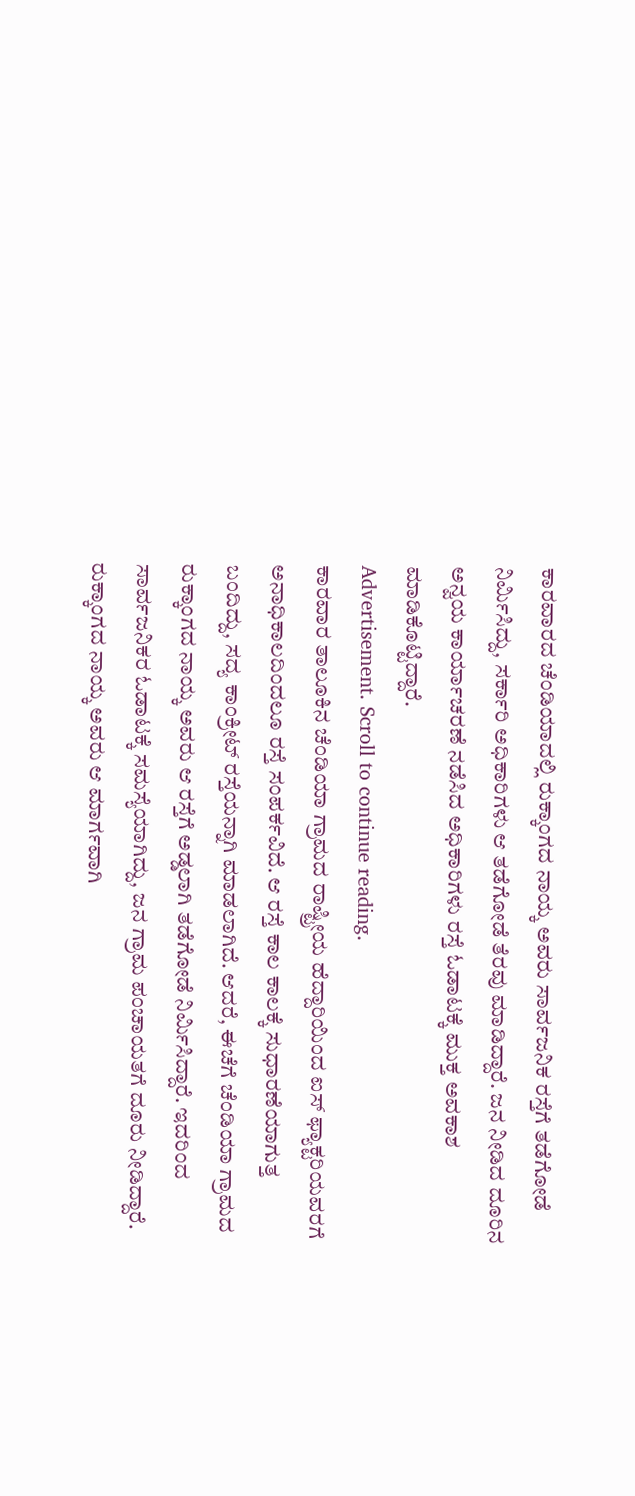ಕಾರವಾರದ ಚೆಂಡಿಯಾದಲ್ಲಿ ರುಕ್ಕಾಂಗದ ನಾಯ್ಕ ಅವರು ಸಾರ್ವಜನಿಕ ರಸ್ತೆಗೆ ತಡೆಗೋಡೆ ನಿರ್ಮಿಸಿದ್ದು, ಸರ್ಕಾರಿ ಅಧಿಕಾರಿಗಳು ಆ ತಡೆಗೋಡೆ ತೆರವು ಮಾಡಿದ್ದಾರೆ. ಜನ ನೀಡಿದ ದೂರಿನ ಅನ್ವಯ ಕಾರ್ಯಾಚರಣೆ ನಡೆಸಿದ ಅಧಿಕಾರಿಗಳು ರಸ್ತೆ ಓಡಾಟಕ್ಕೆ ಮುಕ್ತ ಅವಕಾಶ ಮಾಡಿಕೊಟ್ಟಿದ್ದಾರೆ.
Advertisement. Scroll to continue reading.
ಕಾರವಾರ ತಾಲೂಕಿನ ಚೆಂಡಿಯಾ ಗ್ರಾಮದ ರಾಷ್ಟ್ರೀಯ ಹೆದ್ದಾರಿಯಿಂದ ಐಸ್ ಫ್ಯಾಕ್ಟರಿಯವರಗೆ ಅನಾಧಿಕಾಲದಿಂದಲೂ ರಸ್ತೆ ಸಂಪರ್ಕವಿದೆ. ಆ ರಸ್ತೆ ಕಾಲ ಕಾಲಕ್ಕೆ ಸುಧಾರಣೆಯಾಗುತ್ತ ಬಂದಿದ್ದು, ಸದ್ಯ ಕಾಂಕ್ರೀಟ್ ರಸ್ತೆಯನ್ನಾಗಿ ಮಾಡಲಾಗಿದೆ. ಆದರೆ, ಈಚೆಗೆ ಚೆಂಡಿಯಾ ಗ್ರಾಮದ ರುಕ್ಕಾಂಗದ ನಾಯ್ಕ ಅವರು ಆ ರಸ್ತೆಗೆ ಅಡ್ಡಲಾಗಿ ತಡೆಗೋಡೆ ನಿರ್ಮಿಸಿದ್ದಾರೆ. ಇದರಿಂದ ಸಾರ್ವಜನಿಕರ ಓಡಾಟಕ್ಕೆ ಸಮಸ್ಯೆಯಾಗಿದ್ದು, ಜನ ಗ್ರಾಮ ಪಂಚಾಯತಗೆ ದೂರು ನೀಡಿದ್ದಾರೆ. ರುಕ್ಕಾಂಗದ ನಾಯ್ಕ ಅವರು ಆ ಮಾರ್ಗವಾಗಿ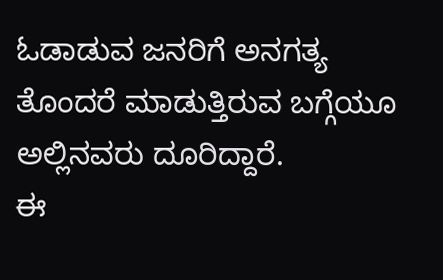ಓಡಾಡುವ ಜನರಿಗೆ ಅನಗತ್ಯ ತೊಂದರೆ ಮಾಡುತ್ತಿರುವ ಬಗ್ಗೆಯೂ ಅಲ್ಲಿನವರು ದೂರಿದ್ದಾರೆ.
ಈ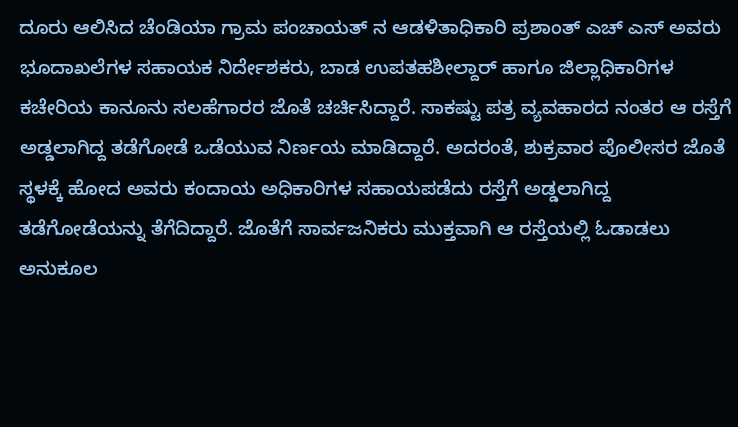ದೂರು ಆಲಿಸಿದ ಚೆಂಡಿಯಾ ಗ್ರಾಮ ಪಂಚಾಯತ್ ನ ಆಡಳಿತಾಧಿಕಾರಿ ಪ್ರಶಾಂತ್ ಎಚ್ ಎಸ್ ಅವರು ಭೂದಾಖಲೆಗಳ ಸಹಾಯಕ ನಿರ್ದೇಶಕರು, ಬಾಡ ಉಪತಹಶೀಲ್ದಾರ್ ಹಾಗೂ ಜಿಲ್ಲಾಧಿಕಾರಿಗಳ ಕಚೇರಿಯ ಕಾನೂನು ಸಲಹೆಗಾರರ ಜೊತೆ ಚರ್ಚಿಸಿದ್ದಾರೆ. ಸಾಕಷ್ಟು ಪತ್ರ ವ್ಯವಹಾರದ ನಂತರ ಆ ರಸ್ತೆಗೆ ಅಡ್ಡಲಾಗಿದ್ದ ತಡೆಗೋಡೆ ಒಡೆಯುವ ನಿರ್ಣಯ ಮಾಡಿದ್ದಾರೆ. ಅದರಂತೆ, ಶುಕ್ರವಾರ ಪೊಲೀಸರ ಜೊತೆ ಸ್ಥಳಕ್ಕೆ ಹೋದ ಅವರು ಕಂದಾಯ ಅಧಿಕಾರಿಗಳ ಸಹಾಯಪಡೆದು ರಸ್ತೆಗೆ ಅಡ್ಡಲಾಗಿದ್ದ ತಡೆಗೋಡೆಯನ್ನು ತೆಗೆದಿದ್ದಾರೆ. ಜೊತೆಗೆ ಸಾರ್ವಜನಿಕರು ಮುಕ್ತವಾಗಿ ಆ ರಸ್ತೆಯಲ್ಲಿ ಓಡಾಡಲು ಅನುಕೂಲ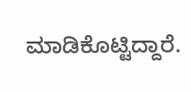ಮಾಡಿಕೊಟ್ಟಿದ್ದಾರೆ.